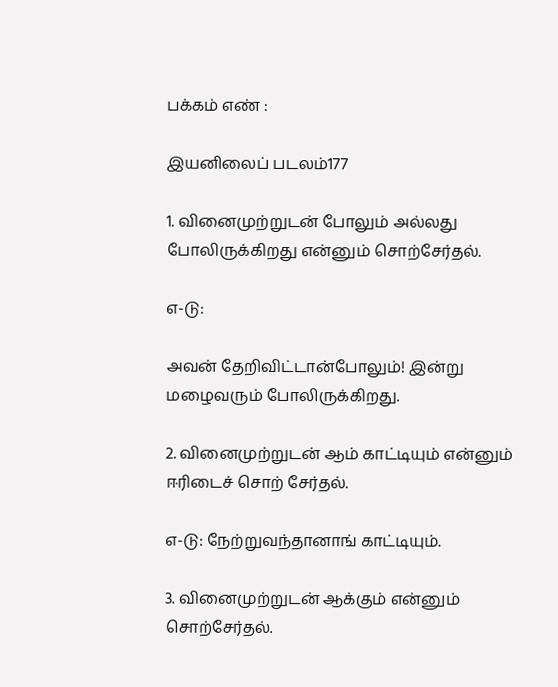பக்கம் எண் :

இயனிலைப் படலம்177

1. வினைமுற்றுடன் போலும் அல்லது போலிருக்கிறது என்னும் சொற்சேர்தல்.

எ-டு:

அவன் தேறிவிட்டான்போலும்! இன்று மழைவரும் போலிருக்கிறது.

2. வினைமுற்றுடன் ஆம் காட்டியும் என்னும் ஈரிடைச் சொற் சேர்தல்.

எ-டு: நேற்றுவந்தானாங் காட்டியும்.

3. வினைமுற்றுடன் ஆக்கும் என்னும் சொற்சேர்தல்.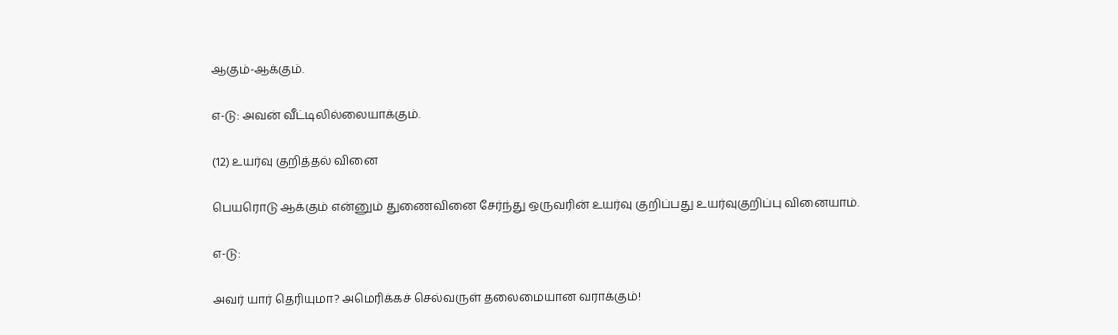ஆகும்-ஆக்கும்.

எ-டு: அவன் வீட்டிலில்லையாக்கும்.

(12) உயர்வு குறித்தல் வினை

பெயரொடு ஆக்கும் என்னும் துணைவினை சேர்ந்து ஒருவரின் உயர்வு குறிப்பது உயர்வுகுறிப்பு வினையாம்.

எ-டு:

அவர் யார் தெரியுமா? அமெரிக்கச் செல்வருள் தலைமையான வராக்கும்!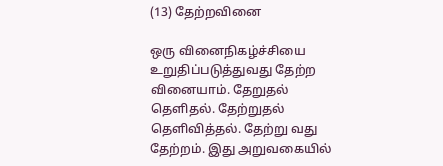(13) தேற்றவினை

ஒரு வினைநிகழ்ச்சியை உறுதிப்படுத்துவது தேற்ற வினையாம். தேறுதல் தெளிதல். தேற்றுதல் தெளிவித்தல். தேற்று வது தேற்றம். இது அறுவகையில்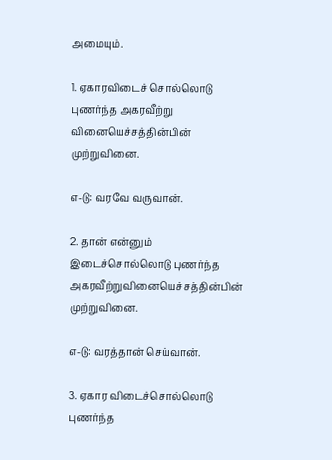அமையும்.

1. ஏகாரவிடைச் சொல்லொடு புணர்ந்த அகரவீற்று வினையெச்சத்தின்பின் முற்றுவினை.

எ-டு: வரவே வருவான்.

2. தான் என்னும் இடைச்சொல்லொடு புணர்ந்த அகரவீற்றுவினையெச்சத்தின்பின் முற்றுவினை.

எ-டு: வரத்தான் செய்வான்.

3. ஏகார விடைச்சொல்லொடு புணர்ந்த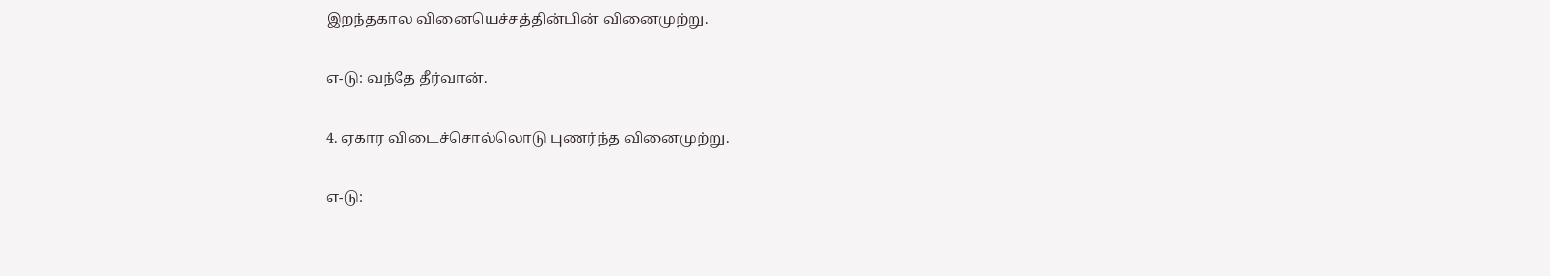இறந்தகால வினையெச்சத்தின்பின் வினைமுற்று.

எ-டு: வந்தே தீர்வான்.

4. ஏகார விடைச்சொல்லொடு புணர்ந்த வினைமுற்று.

எ-டு: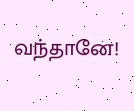வந்தானே!